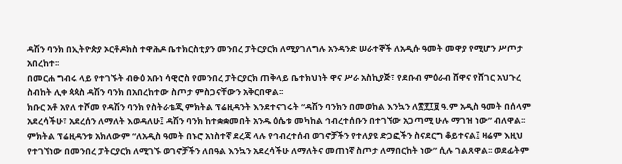ዳሽን ባንክ በኢትዮጵያ ኦርቶዶክስ ተዋሕዶ ቤተክርስቲያን መንበረ ፓትርያርክ ለሚያገለግሉ አንዳንድ ሠራተኞች ለአዲሱ ዓመት መዋያ የሚሆን ሥጦታ አበረከተ፡፡
በመርሐ ግብሩ ላይ የተገኙት ብፁዕ አቡነ ሳዊሮስ የመንበረ ፓትርያርክ ጠቅላይ ቤተክህነት ዋና ሥራ አስኪያጅ፣ የደቡብ ምዕራብ ሸዋና የሸገር አህጉረ ስብከት ሊቀ ጳጳስ ዳሽን ባንክ በአበረከተው ስጦታ ምስጋናቸውን አቅርበዋል፡፡
ክቡር አቶ አየለ ተሾመ የዳሽን ባንክ የስትራቴጂ ምክትል ፕሬዚዳንት እንደተናገሩት “ዳሽን ባንክን በመወከል እንኳን ለ፳፻፲፱ ዓ.ም አዲስ ዓመት በሰላም አደረሳችሁ፣ አደረሰን ለማለት እወዳለሁ፤ ዳሽን ባንክ ከተቋቋመበት አንዱ ዕሴቱ መካከል ኅብረተሰቡን በተገኘው አጋጣሚ ሁሉ ማገዝ ነው” ብለዋል፡፡
ምክትል ፕሬዚዳንቱ አክለውም “ለአዲስ ዓመት በኑሮ አነስተኛ ደረጃ ላሉ የኅብረተሰብ ወገኖቻችን የተለያዩ ድጋፎችን ስናደርግ ቆይተናል፤ ዛሬም እዚህ የተገኘነው በመንበረ ፓትርያርክ ለሚገኙ ወገኖቻችን ለበዓል እንኳን አደረሳችሁ ለማለትና መጠነኛ ስጦታ ለማበርከት ነው” ሲሉ ገልጸዋል፡፡ ወደፊትም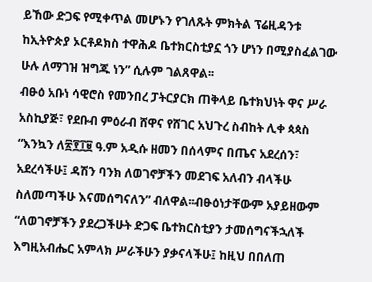ይኸው ድጋፍ የሚቀጥል መሆኑን የገለጹት ምክትል ፕሬዚዳንቱ ከኢትዮጵያ ኦርቶዶክስ ተዋሕዶ ቤተክርስቲያኗ ጎን ሆነን በሚያስፈልገው ሁሉ ለማገዝ ዝግጁ ነን” ሲሉም ገልጸዋል፡፡
ብፁዕ አቡነ ሳዊሮስ የመንበረ ፓትርያርክ ጠቅላይ ቤተክህነት ዋና ሥራ አስኪያጅ፣ የደቡብ ምዕራብ ሸዋና የሸገር አህጉረ ስብከት ሊቀ ጳጳስ “እንኳን ለ፳፻፲፱ ዓ.ም አዲሱ ዘመን በሰላምና በጤና አደረሰን፣ አደረሳችሁ፤ ዳሽን ባንክ ለወገኖቻችን መደገፍ አለብን ብላችሁ ስለመጣችሁ እናመሰግናለን” ብለዋል፡፡ብፁዕነታቸውም አያይዘውም “ለወገኖቻችን ያደረጋችሁት ድጋፍ ቤተክርስቲያን ታመሰግናችኋለች እግዚአብሔር አምላክ ሥራችሁን ያቃናላችሁ፤ ከዚህ በበለጠ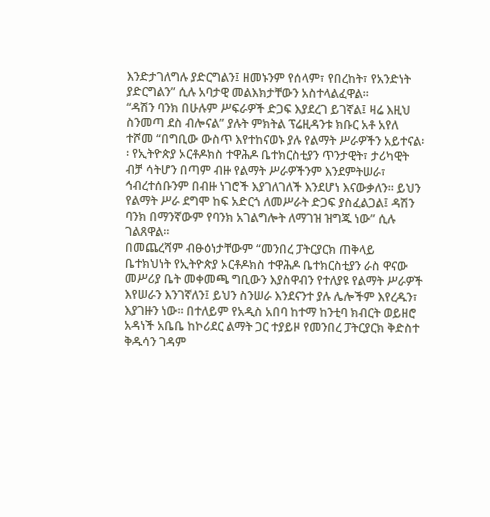እንድታገለግሉ ያድርግልን፤ ዘመኑንም የሰላም፣ የበረከት፣ የአንድነት ያድርግልን” ሲሉ አባታዊ መልእክታቸውን አስተላልፈዋል፡፡
“ዳሽን ባንክ በሁሉም ሥፍራዎች ድጋፍ እያደረገ ይገኛል፤ ዛሬ እዚህ ስንመጣ ደስ ብሎናል” ያሉት ምክትል ፕሬዚዳንቱ ክቡር አቶ አየለ ተሾመ “በግቢው ውስጥ እየተከናወኑ ያሉ የልማት ሥራዎችን አይተናል፡፡ የኢትዮጵያ ኦርቶዶክስ ተዋሕዶ ቤተክርስቲያን ጥንታዊት፣ ታሪካዊት ብቻ ሳትሆን በጣም ብዙ የልማት ሥራዎችንም እንደምትሠራ፣ ኅብረተሰቡንም በብዙ ነገሮች እያገለገለች እንደሆነ እናውቃለን፡፡ ይህን የልማት ሥራ ደግሞ ከፍ አድርጎ ለመሥራት ድጋፍ ያስፈልጋል፤ ዳሽን ባንክ በማንኛውም የባንክ አገልግሎት ለማገዝ ዝግጁ ነው” ሲሉ ገልጸዋል፡፡
በመጨረሻም ብፁዕነታቸውም “መንበረ ፓትርያርክ ጠቅላይ ቤተክህነት የኢትዮጵያ ኦርቶዶክስ ተዋሕዶ ቤተክርስቲያን ራስ ዋናው መሥሪያ ቤት መቀመጫ ግቢውን እያስዋብን የተለያዩ የልማት ሥራዎች እየሠራን እንገኛለን፤ ይህን ስንሠራ እንደናንተ ያሉ ሌሎችም እየረዱን፣ እያገዙን ነው፡፡ በተለይም የአዲስ አበባ ከተማ ከንቲባ ክብርት ወይዘሮ አዳነች አቤቤ ከኮሪደር ልማት ጋር ተያይዞ የመንበረ ፓትርያርክ ቅድስተ ቅዱሳን ገዳም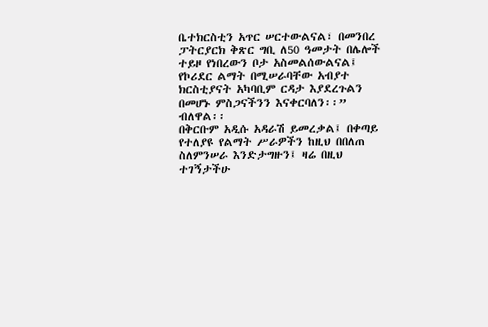ቤተክርስቲን አጥር ሠርተውልናል፣ በመንበረ ፓትርያርክ ቅጽር ግቢ ለ50 ዓመታት በሌሎች ተይዞ የነበረውን ቦታ አስመልሰውልናል፤ የኮሪደር ልማት በሚሠራባቸው አብያተ ክርስቲያናት አካባቢም ርዳታ እያደረጉልን በመሆኑ ምስጋናችንን እናቀርባለን፡፡” ብለዋል፡፡
በቅርቡም አዲሱ አዳራሽ ይመረቃል፤ በቀጣይ የተለያዩ የልማት ሥራዎችን ከዚህ በበለጠ ስለምንሠራ እንድታግዙን፤ ዛሬ በዚህ ተገኝታችሁ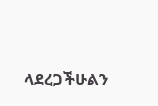ላደረጋችሁልን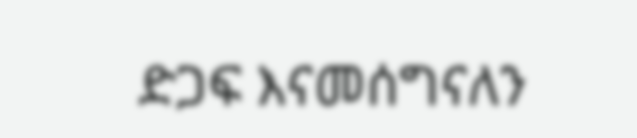ድጋፍ እናመሰግናለን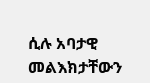ሲሉ አባታዊ መልእክታቸውን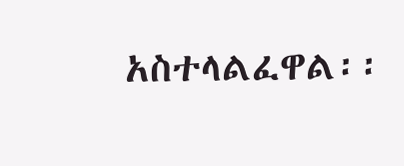አስተላልፈዋል፡፡